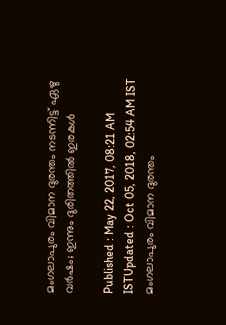മംഗലാപുരം വിമാന ദുരന്തം നടന്നിട്ട് ഏഴു വർഷം; ഇന്നും ദുരിതത്തില്‍ ഇരകള്‍

Published : May 22, 2017, 08:21 AM ISTUpdated : Oct 05, 2018, 02:54 AM IST
മംഗലാപുരം വിമാന ദുരന്തം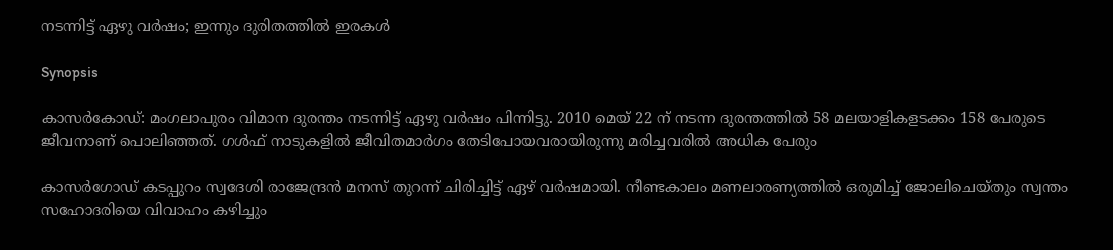നടന്നിട്ട് ഏഴു വർഷം; ഇന്നും ദുരിതത്തില്‍ ഇരകള്‍

Synopsis

കാസര്‍കോഡ്: മംഗലാപുരം വിമാന ദുരന്തം നടന്നിട്ട് ഏഴു വർഷം പിന്നിട്ടു. 2010 മെയ് 22 ന് നടന്ന ദുരന്തത്തിൽ 58 മലയാളികളടക്കം 158 പേരുടെ ജീവനാണ് പൊലിഞ്ഞത്. ഗൾഫ് നാടുകളിൽ ജീവിതമാർഗം തേടിപോയവരായിരുന്നു മരിച്ചവരിൽ അധിക പേരും

കാസർഗോഡ് കടപ്പുറം സ്വദേശി രാജേന്ദ്രൻ മനസ് തുറന്ന് ചിരിച്ചിട്ട് ഏഴ് വർഷമായി. നീണ്ടകാലം മണലാരണ്യത്തിൽ ഒരുമിച്ച് ജോലിചെയ്തും സ്വന്തം സഹോദരിയെ വിവാഹം കഴിച്ചും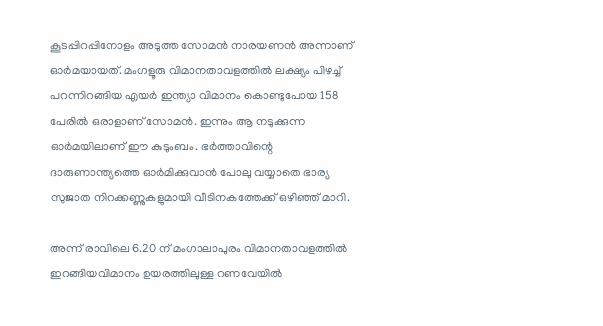കൂടപ്പിറപ്പിനോളം അടുത്ത സോമൻ നാരയണൻ അന്നാണ് ഓർമയായത്. മംഗളൂരു വിമാനതാവളത്തിൽ ലക്ഷ്യം പിഴച്ച് പറന്നിറങ്ങിയ എയർ ഇന്ത്യാ വിമാനം കൊണ്ടുപോയ 158 പേരിൽ ഒരാളാണ് സോമൻ. ഇന്നും ആ നടുക്കുന്ന ഓർമയിലാണ് ഈ കുടുംബം. ഭർത്താവിന്റെ ദാരുണാന്ത്യത്തെ ഓർമിക്കുവാൻ പോലു വയ്യാതെ ഭാര്യ സുജാത നിറക്കണ്ണുകളുമായി വീടിനകത്തേക്ക് ഒഴിഞ്ഞ് മാറി.

അന്ന് രാവിലെ 6.20 ന് മംഗാലാപുരം വിമാനതാവളത്തിൽ ഇറങ്ങിയവിമാനം ഉയരത്തിലുള്ള റണവേയിൽ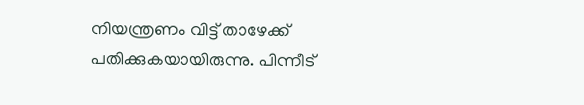നിയന്ത്രണം വിട്ട് താഴേക്ക് പതിക്കുകയായിരുന്നു. പിന്നീട്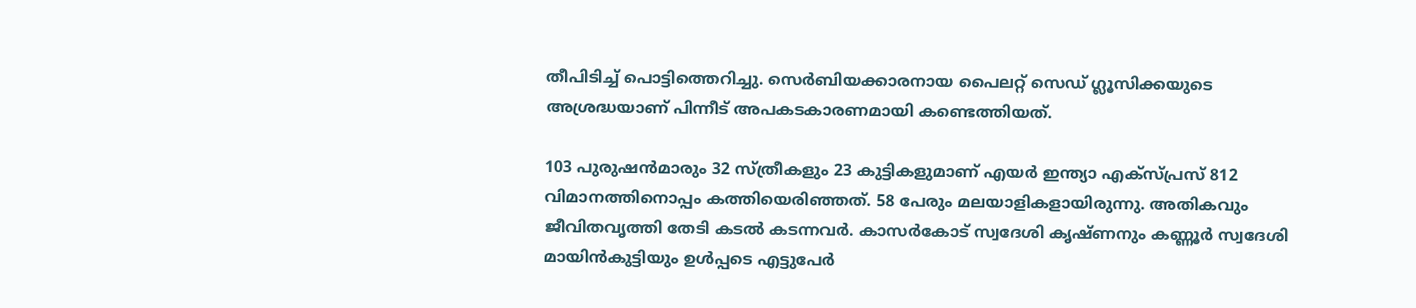തീപിടിച്ച് പൊട്ടിത്തെറിച്ചു. സെർബിയക്കാരനായ പൈലറ്റ് സെഡ് ഗ്ലൂസിക്കയുടെ അശ്രദ്ധയാണ് പിന്നീട് അപകടകാരണമായി കണ്ടെത്തിയത്.

103 പുരുഷൻമാരും 32 സ്ത്രീകളും 23 കുട്ടികളുമാണ് എയർ ഇന്ത്യാ എക്സ്പ്രസ് 812 വിമാനത്തിനൊപ്പം കത്തിയെരിഞ്ഞത്. 58 പേരും മലയാളികളായിരുന്നു. അതികവും ജീവിതവൃത്തി തേടി കടൽ കടന്നവർ. കാസർകോട് സ്വദേശി കൃഷ്ണനും കണ്ണൂർ സ്വദേശി മായിൻകുട്ടിയും ഉൾപ്പടെ എട്ടുപേർ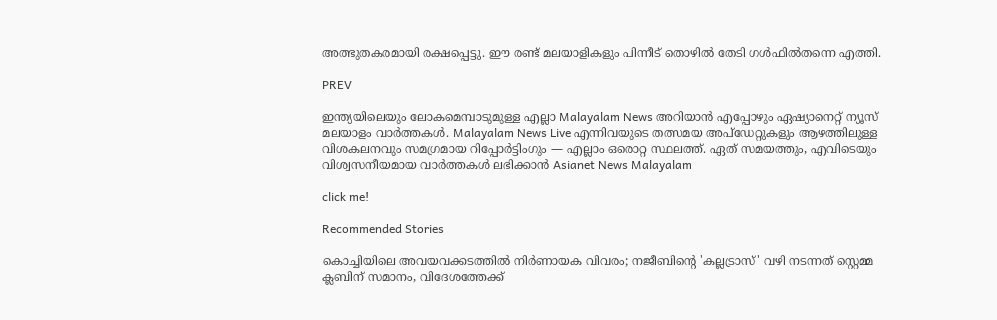അത്ഭുതകരമായി രക്ഷപ്പെട്ടു. ഈ രണ്ട് മലയാളികളും പിന്നീട് തൊഴിൽ തേടി ഗൾഫിൽതന്നെ എത്തി.

PREV

ഇന്ത്യയിലെയും ലോകമെമ്പാടുമുള്ള എല്ലാ Malayalam News അറിയാൻ എപ്പോഴും ഏഷ്യാനെറ്റ് ന്യൂസ് മലയാളം വാർത്തകൾ. Malayalam News Live എന്നിവയുടെ തത്സമയ അപ്‌ഡേറ്റുകളും ആഴത്തിലുള്ള വിശകലനവും സമഗ്രമായ റിപ്പോർട്ടിംഗും — എല്ലാം ഒരൊറ്റ സ്ഥലത്ത്. ഏത് സമയത്തും, എവിടെയും വിശ്വസനീയമായ വാർത്തകൾ ലഭിക്കാൻ Asianet News Malayalam

click me!

Recommended Stories

കൊച്ചിയിലെ അവയവക്കടത്തിൽ നിർണായക വിവരം; നജീബിന്റെ 'കല്ലട്രാസ്' വഴി നടന്നത് സ്റ്റെമ്മ ക്ലബിന് സമാനം, വിദേശത്തേക്ക്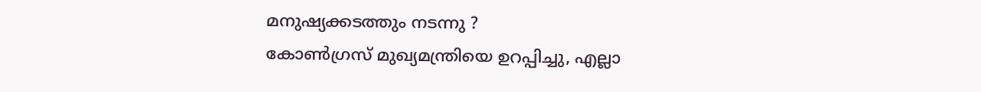മനുഷ്യക്കടത്തും നടന്നു ?
കോൺഗ്രസ് മുഖ്യമന്ത്രിയെ ഉറപ്പിച്ചു, എല്ലാ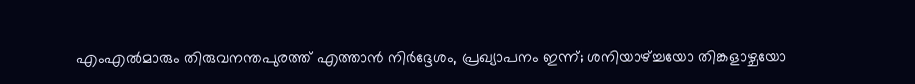എംഎൽമാരും തിരുവനന്തപുരത്ത് എത്താൻ നിർദ്ദേശം, പ്രഖ്യാപനം ഇന്ന്; ശനിയാഴ്ച്ചയോ തിങ്കളാഴ്ചയോ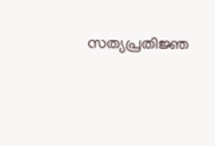സത്യപ്രതിജ്ഞ